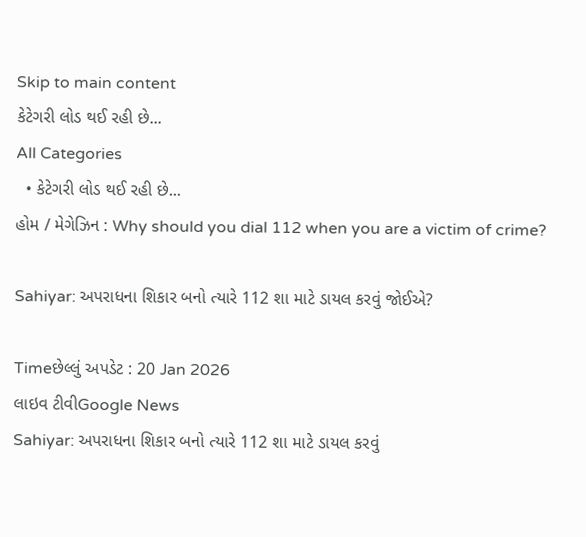Skip to main content
કેટેગરી લોડ થઈ રહી છે...
All Categories
  • કેટેગરી લોડ થઈ રહી છે...
હોમ / મેગેઝિન : Why should you dial 112 when you are a victim of crime?

Sahiyar: અપરાધના શિકાર બનો ત્યારે 112 શા માટે ડાયલ કરવું જોઈએ?

Timeછેલ્લું અપડેટ : 20 Jan 2026
લાઇવ ટીવીGoogle News
Sahiyar: અપરાધના શિકાર બનો ત્યારે 112 શા માટે ડાયલ કરવું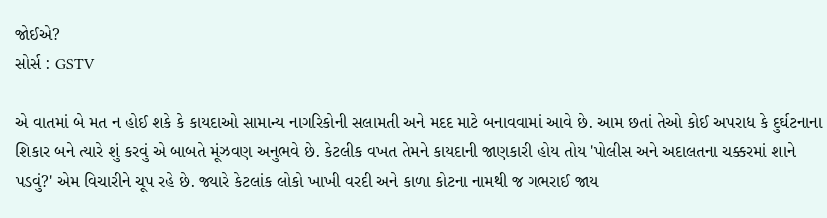જોઈએ?
સોર્સ : GSTV

એ વાતમાં બે મત ન હોઈ શકે કે કાયદાઓ સામાન્ય નાગરિકોની સલામતી અને મદદ માટે બનાવવામાં આવે છે. આમ છતાં તેઓ કોઈ અપરાધ કે દુર્ઘટનાના શિકાર બને ત્યારે શું કરવું એ બાબતે મૂંઝવણ અનુભવે છે. કેટલીક વખત તેમને કાયદાની જાણકારી હોય તોય 'પોલીસ અને અદાલતના ચક્કરમાં શાને પડવું?' એમ વિચારીને ચૂપ રહે છે. જ્યારે કેટલાંક લોકો ખાખી વરદી અને કાળા કોટના નામથી જ ગભરાઈ જાય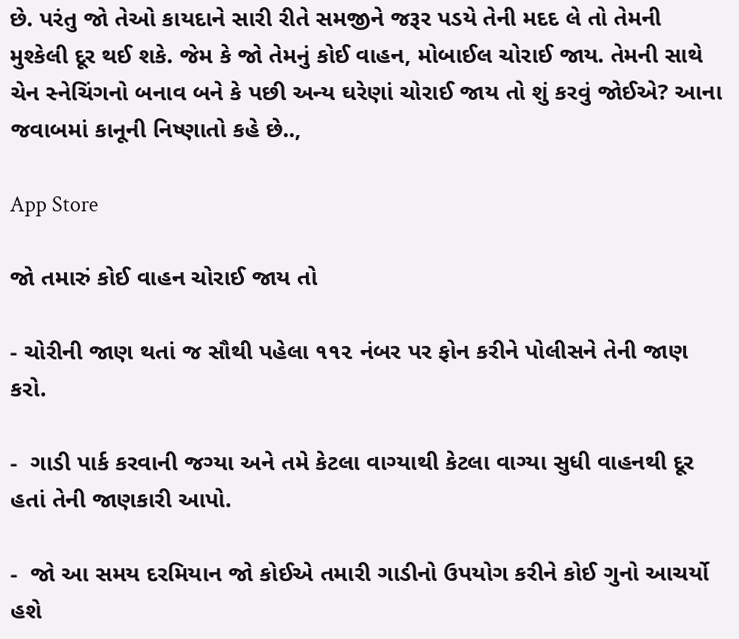છે. પરંતુ જો તેઓ કાયદાને સારી રીતે સમજીને જરૂર પડયે તેની મદદ લે તો તેમની મુશ્કેલી દૂર થઈ શકે. જેમ કે જો તેમનું કોઈ વાહન, મોબાઈલ ચોરાઈ જાય. તેમની સાથે ચેન સ્નેચિંગનો બનાવ બને કે પછી અન્ય ઘરેણાં ચોરાઈ જાય તો શું કરવું જોઈએ? આના જવાબમાં કાનૂની નિષ્ણાતો કહે છે..,

App Store

જો તમારું કોઈ વાહન ચોરાઈ જાય તો

- ચોરીની જાણ થતાં જ સૌથી પહેલા ૧૧૨ નંબર પર ફોન કરીને પોલીસને તેની જાણ કરો.

-  ગાડી પાર્ક કરવાની જગ્યા અને તમે કેટલા વાગ્યાથી કેટલા વાગ્યા સુધી વાહનથી દૂર હતાં તેની જાણકારી આપો.

-  જો આ સમય દરમિયાન જો કોઈએ તમારી ગાડીનો ઉપયોગ કરીને કોઈ ગુનો આચર્યો હશે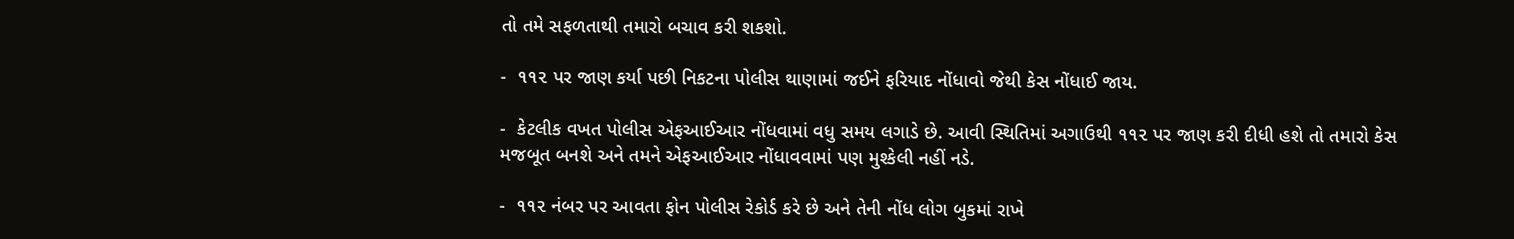તો તમે સફળતાથી તમારો બચાવ કરી શકશો.

-  ૧૧૨ પર જાણ કર્યા પછી નિકટના પોલીસ થાણામાં જઈને ફરિયાદ નોંધાવો જેથી કેસ નોંધાઈ જાય.

-  કેટલીક વખત પોલીસ એફઆઈઆર નોંધવામાં વધુ સમય લગાડે છે. આવી સ્થિતિમાં અગાઉથી ૧૧૨ પર જાણ કરી દીધી હશે તો તમારો કેસ મજબૂત બનશે અને તમને એફઆઈઆર નોંધાવવામાં પણ મુશ્કેલી નહીં નડે.

-  ૧૧૨ નંબર પર આવતા ફોન પોલીસ રેકોર્ડ કરે છે અને તેની નોંધ લોગ બુકમાં રાખે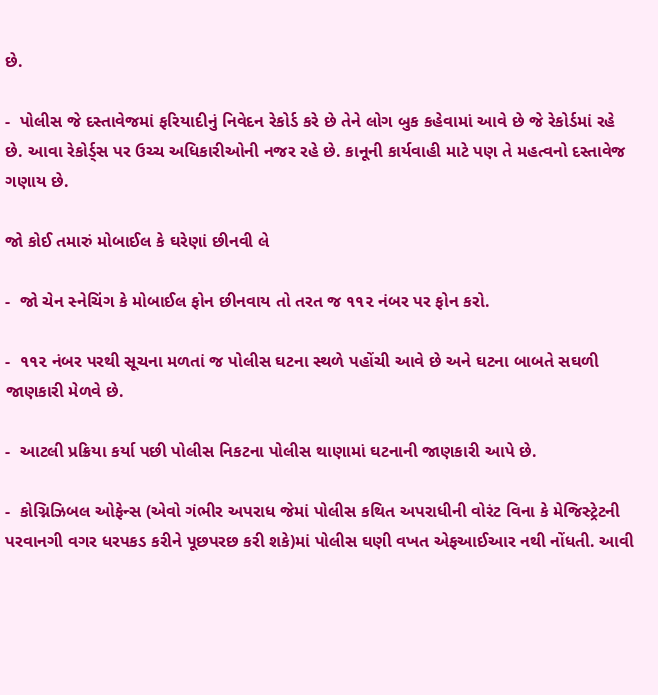છે.

-  પોલીસ જે દસ્તાવેજમાં ફરિયાદીનું નિવેદન રેકોર્ડ કરે છે તેને લોગ બુક કહેવામાં આવે છે જે રેકોર્ડમાં રહે છે. આવા રેકોર્ડ્સ પર ઉચ્ચ અધિકારીઓની નજર રહે છે. કાનૂની કાર્યવાહી માટે પણ તે મહત્વનો દસ્તાવેજ ગણાય છે.

જો કોઈ તમારું મોબાઈલ કે ઘરેણાં છીનવી લે

-  જો ચેન સ્નેચિંગ કે મોબાઈલ ફોન છીનવાય તો તરત જ ૧૧૨ નંબર પર ફોન કરો.

-  ૧૧૨ નંબર પરથી સૂચના મળતાં જ પોલીસ ઘટના સ્થળે પહોંચી આવે છે અને ઘટના બાબતે સઘળી જાણકારી મેળવે છે.

-  આટલી પ્રક્રિયા કર્યા પછી પોલીસ નિકટના પોલીસ થાણામાં ઘટનાની જાણકારી આપે છે.

-  કોગ્નિઝિબલ ઓફેન્સ (એવો ગંભીર અપરાધ જેમાં પોલીસ કથિત અપરાધીની વોરંટ વિના કે મેજિસ્ટ્રેટની પરવાનગી વગર ધરપકડ કરીને પૂછપરછ કરી શકે)માં પોલીસ ઘણી વખત એફઆઈઆર નથી નોંધતી. આવી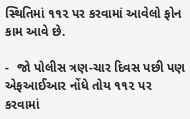સ્થિતિમાં ૧૧૨ પર કરવામાં આવેલો ફોન કામ આવે છે.

-  જો પોલીસ ત્રણ-ચાર દિવસ પછી પણ એફઆઈઆર નોંધે તોય ૧૧૨ પર કરવામાં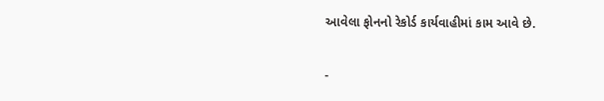આવેલા ફોનનો રેકોર્ડ કાર્યવાહીમાં કામ આવે છે.

-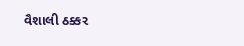વૈશાલી ઠક્કર